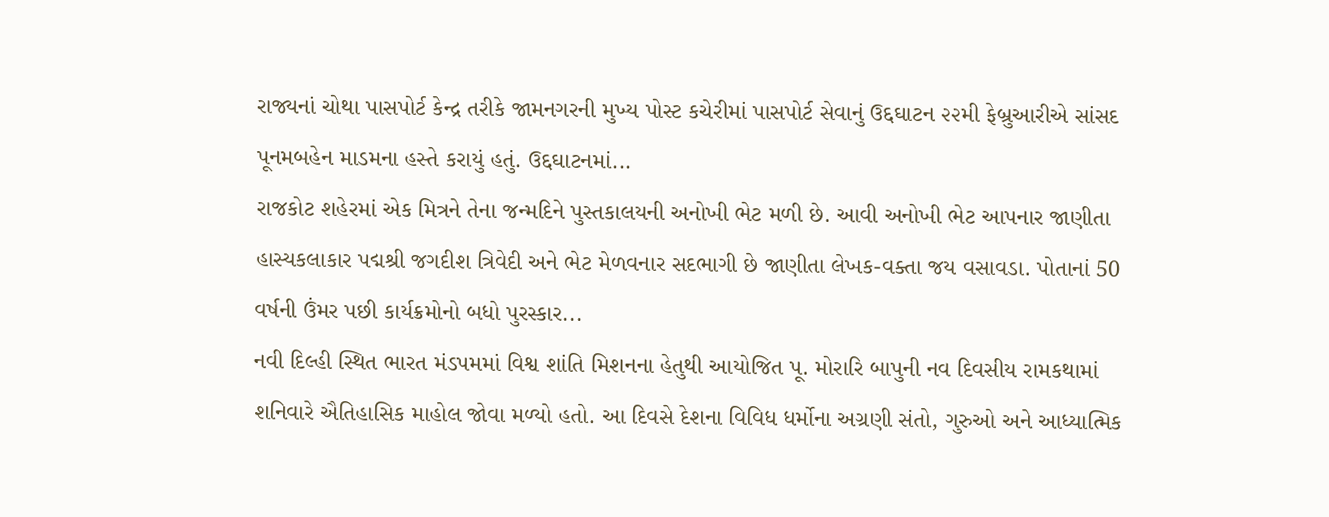રાજ્યનાં ચોથા પાસપોર્ટ કેન્દ્ર તરીકે જામનગરની મુખ્ય પોસ્ટ કચેરીમાં પાસપોર્ટ સેવાનું ઉદ્દઘાટન ૨૨મી ફેબ્રુઆરીએ સાંસદ પૂનમબહેન માડમના હસ્તે કરાયું હતું. ઉદ્દઘાટનમાં...
રાજકોટ શહેરમાં એક મિત્રને તેના જન્મદિને પુસ્તકાલયની અનોખી ભેટ મળી છે. આવી અનોખી ભેટ આપનાર જાણીતા હાસ્યકલાકાર પદ્મશ્રી જગદીશ ત્રિવેદી અને ભેટ મેળવનાર સદભાગી છે જાણીતા લેખક-વક્તા જય વસાવડા. પોતાનાં 50 વર્ષની ઉંમર પછી કાર્યક્રમોનો બધો પુરસ્કાર...
નવી દિલ્હી સ્થિત ભારત મંડપમમાં વિશ્વ શાંતિ મિશનના હેતુથી આયોજિત પૂ. મોરારિ બાપુની નવ દિવસીય રામકથામાં શનિવારે ઐતિહાસિક માહોલ જોવા મળ્યો હતો. આ દિવસે દેશના વિવિધ ધર્મોના અગ્રણી સંતો, ગુરુઓ અને આધ્યાત્મિક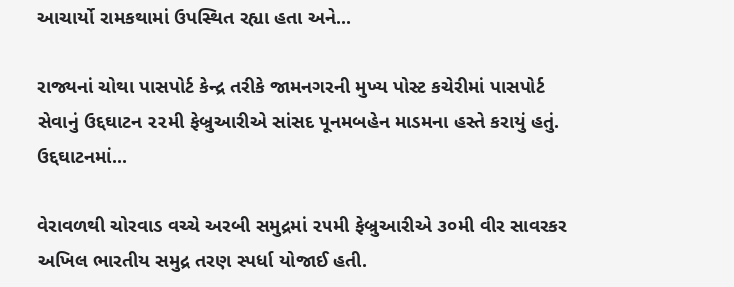આચાર્યો રામકથામાં ઉપસ્થિત રહ્યા હતા અને...

રાજ્યનાં ચોથા પાસપોર્ટ કેન્દ્ર તરીકે જામનગરની મુખ્ય પોસ્ટ કચેરીમાં પાસપોર્ટ સેવાનું ઉદ્દઘાટન ૨૨મી ફેબ્રુઆરીએ સાંસદ પૂનમબહેન માડમના હસ્તે કરાયું હતું. ઉદ્દઘાટનમાં...

વેરાવળથી ચોરવાડ વચ્ચે અરબી સમુદ્રમાં ૨૫મી ફેબ્રુઆરીએ ૩૦મી વીર સાવરકર અખિલ ભારતીય સમુદ્ર તરણ સ્પર્ધા યોજાઈ હતી.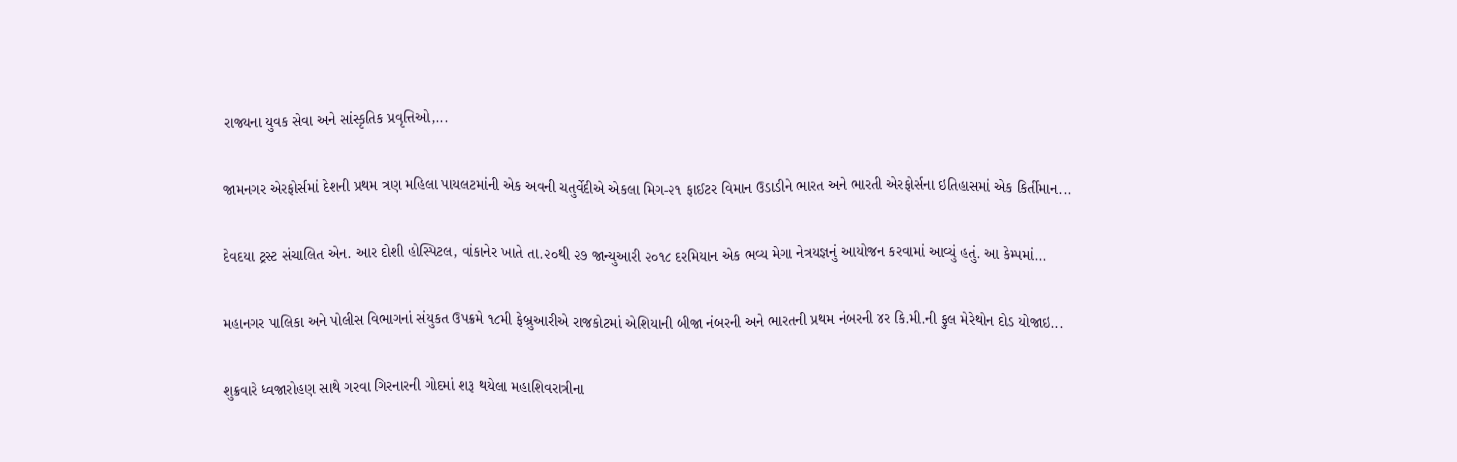રાજ્યના યુવક સેવા અને સાંસ્કૃતિક પ્રવૃત્તિઓ,...

જામનગર એરફોર્સમાં દેશની પ્રથમ ત્રણ મહિલા પાયલટમાંની એક અવની ચતુર્વેદીએ એકલા મિગ-૨૧ ફાઈટર વિમાન ઉડાડીને ભારત અને ભારતી એરફોર્સના ઇતિહાસમાં એક કિર્તીમાન...

દેવદયા ટ્રસ્ટ સંચાલિત એન. આર દોશી હોસ્પિટલ, વાંકાનેર ખાતે તા.૨૦થી ૨૭ જાન્યુઆરી ૨૦૧૮ દરમિયાન એક ભવ્ય મેગા નેત્રયજ્ઞનું આયોજન કરવામાં આવ્યું હતું. આ કેમ્પમાં...

મહાનગર પાલિકા અને પોલીસ વિભાગનાં સંયુકત ઉપક્રમે ૧૮મી ફેબ્રુઆરીએ રાજકોટમાં એશિયાની બીજા નંબરની અને ભારતની પ્રથમ નંબરની ૪ર કિ.મી.ની ફુલ મેરેથોન દોડ યોજાઇ...

શુક્રવારે ધ્વજારોહણ સાથે ગરવા ગિરનારની ગોદમાં શરૂ થયેલા મહાશિવરાત્રીના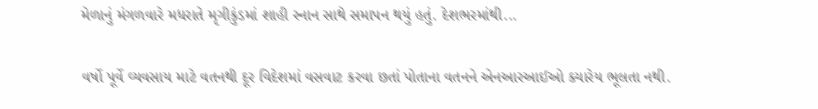મેળાનું મંગળવારે મધરાતે મૃગીકુંડમાં શાહી સ્નાન સાથે સમાપન થયું હતું. દેશભરમાંથી...

વર્ષો પૂર્વે વ્યવસાય માટે વતનથી દૂર વિદેશમાં વસવાટ કરવા છતાં પોતાના વતનને એનઆરઆઈઓ ક્યારેય ભૂલતા નથી.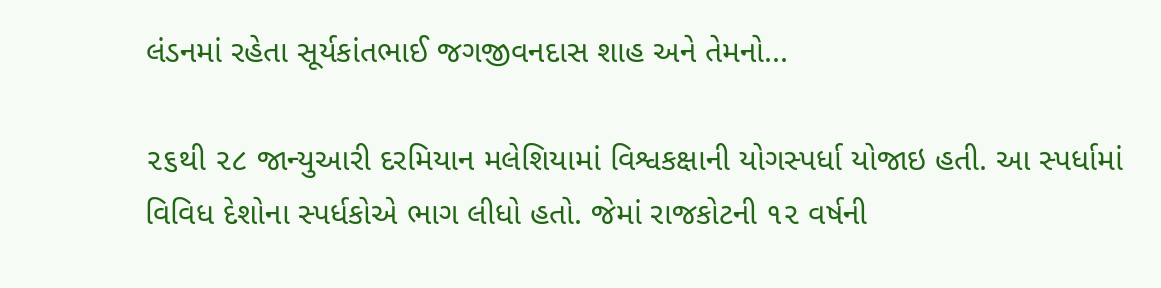લંડનમાં રહેતા સૂર્યકાંતભાઈ જગજીવનદાસ શાહ અને તેમનો...

૨૬થી ૨૮ જાન્યુઆરી દરમિયાન મલેશિયામાં વિશ્વકક્ષાની યોગસ્પર્ધા યોજાઇ હતી. આ સ્પર્ધામાં વિવિધ દેશોના સ્પર્ધકોએ ભાગ લીધો હતો. જેમાં રાજકોટની ૧૨ વર્ષની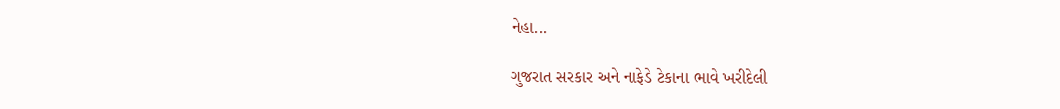નેહા...

ગુજરાત સરકાર અને નાફેડે ટેકાના ભાવે ખરીદેલી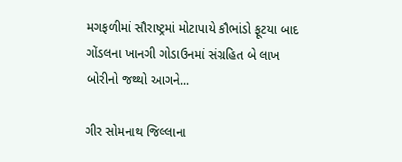મગફળીમાં સૌરાષ્ટ્રમાં મોટાપાયે કૌભાંડો ફૂટયા બાદ ગોંડલના ખાનગી ગોડાઉનમાં સંગ્રહિત બે લાખ બોરીનો જથ્થો આગને...

ગીર સોમનાથ જિલ્લાના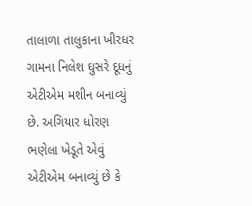તાલાળા તાલુકાના ખીરધર ગામના નિલેશ ઘુસરે દૂધનું એટીએમ મશીન બનાવ્યું છે. અગિયાર ધોરણ ભણેલા ખેડૂતે એવું એટીએમ બનાવ્યું છે કે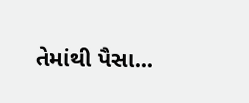તેમાંથી પૈસા...